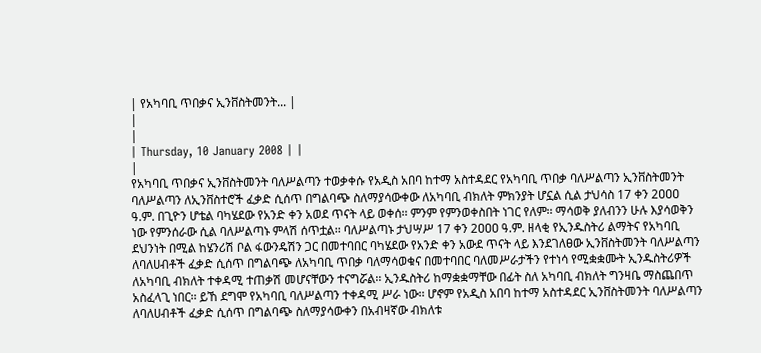| የአካባቢ ጥበቃና ኢንቨስትመንት... |
|
|
| Thursday, 10 January 2008 | |
|
የአካባቢ ጥበቃና ኢንቨስትመንት ባለሥልጣን ተወቃቀሱ የአዲስ አበባ ከተማ አስተዳደር የአካባቢ ጥበቃ ባለሥልጣን ኢንቨስትመንት ባለሥልጣን ለኢንቨስተሮች ፈቃድ ሲሰጥ በግልባጭ ስለማያሳውቀው ለአካባቢ ብክለት ምክንያት ሆኗል ሲል ታህሳስ 17 ቀን 2ዐዐዐ ዓ.ም. በጊዮን ሆቴል ባካሄደው የአንድ ቀን አወደ ጥናት ላይ ወቀሰ፡፡ ምንም የምንወቀስበት ነገር የለም፡፡ ማሳወቅ ያለብንን ሁሉ እያሳወቅን ነው የምንሰራው ሲል ባለሥልጣኑ ምላሽ ሰጥቷል፡፡ ባለሥልጣኑ ታህሣሥ 17 ቀን 2ዐዐዐ ዓ.ም. ዘላቂ የኢንዱስትሪ ልማትና የአካባቢ ደህንነት በሚል ከሄንሪሽ ቦል ፋውንዴሽን ጋር በመተባበር ባካሄደው የአንድ ቀን አውደ ጥናት ላይ እንደገለፀው ኢንቨስትመንት ባለሥልጣን ለባለሀብቶች ፈቃድ ሲሰጥ በግልባጭ ለአካባቢ ጥበቃ ባለማሳወቁና በመተባበር ባለመሥራታችን የተነሳ የሚቋቋሙት ኢንዱስትሪዎች ለአካባቢ ብክለት ተቀዳሚ ተጠቃሽ መሆናቸውን ተናግሯል፡፡ ኢንዱስትሪ ከማቋቋማቸው በፊት ስለ አካባቢ ብክለት ግንዛቤ ማስጨበጥ አስፈላጊ ነበር፡፡ ይኸ ደግሞ የአካባቢ ባለሥልጣን ተቀዳሚ ሥራ ነው፡፡ ሆኖም የአዲስ አበባ ከተማ አስተዳደር ኢንቨስትመንት ባለሥልጣን ለባለሀብቶች ፈቃድ ሲሰጥ በግልባጭ ስለማያሳውቀን በአብዛኛው ብክለቱ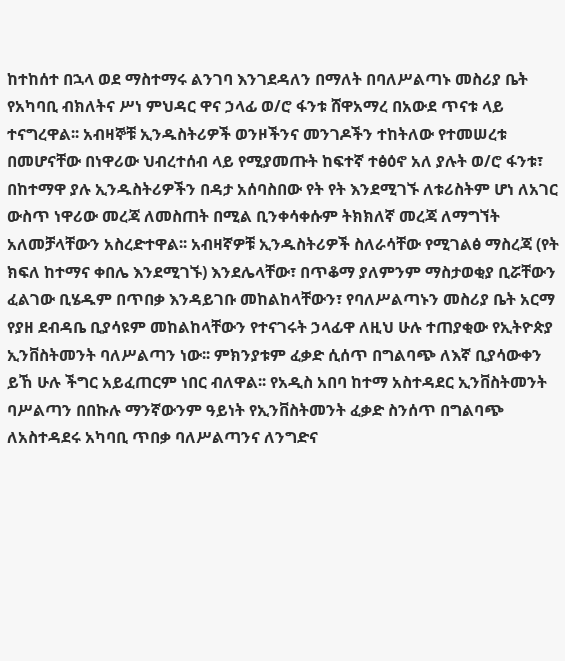ከተከሰተ በኋላ ወደ ማስተማሩ ልንገባ እንገደዳለን በማለት በባለሥልጣኑ መስሪያ ቤት የአካባቢ ብክለትና ሥነ ምህዳር ዋና ኃላፊ ወ/ሮ ፋንቱ ሸዋአማረ በአውደ ጥናቱ ላይ ተናግረዋል፡፡ አብዛኞቹ ኢንዱስትሪዎች ወንዞችንና መንገዶችን ተከትለው የተመሠረቱ በመሆናቸው በነዋሪው ህብረተሰብ ላይ የሚያመጡት ከፍተኛ ተፅዕኖ አለ ያሉት ወ/ሮ ፋንቱ፣ በከተማዋ ያሉ ኢንዱስትሪዎችን በዳታ አሰባስበው የት የት እንደሚገኙ ለቱሪስትም ሆነ ለአገር ውስጥ ነዋሪው መረጃ ለመስጠት በሚል ቢንቀሳቀሱም ትክክለኛ መረጃ ለማግኘት አለመቻላቸውን አስረድተዋል፡፡ አብዛኛዎቹ ኢንዱስትሪዎች ስለራሳቸው የሚገልፅ ማስረጃ (የት ክፍለ ከተማና ቀበሌ እንደሚገኙ) እንደሌላቸው፣ በጥቆማ ያለምንም ማስታወቂያ ቢሯቸውን ፈልገው ቢሄዱም በጥበቃ እንዳይገቡ መከልከላቸውን፣ የባለሥልጣኑን መስሪያ ቤት አርማ የያዘ ደብዳቤ ቢያሳዩም መከልከላቸውን የተናገሩት ኃላፊዋ ለዚህ ሁሉ ተጠያቂው የኢትዮጵያ ኢንቨስትመንት ባለሥልጣን ነው፡፡ ምክንያቱም ፈቃድ ሲሰጥ በግልባጭ ለእኛ ቢያሳውቀን ይኸ ሁሉ ችግር አይፈጠርም ነበር ብለዋል፡፡ የአዲስ አበባ ከተማ አስተዳደር ኢንቨስትመንት ባሥልጣን በበኩሉ ማንኛውንም ዓይነት የኢንቨስትመንት ፈቃድ ስንሰጥ በግልባጭ ለአስተዳደሩ አካባቢ ጥበቃ ባለሥልጣንና ለንግድና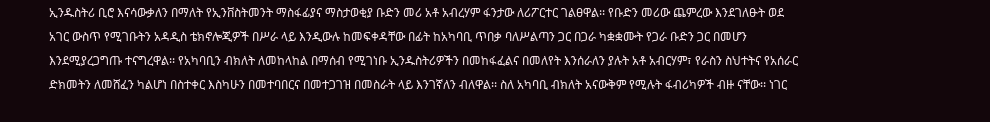ኢንዱስትሪ ቢሮ እናሳውቃለን በማለት የኢንቨስትመንት ማስፋፊያና ማስታወቂያ ቡድን መሪ አቶ አብረሃም ፋንታው ለሪፖርተር ገልፀዋል፡፡ የቡድን መሪው ጨምረው እንደገለፁት ወደ አገር ውስጥ የሚገቡትን አዳዲስ ቴክኖሎጂዎች በሥራ ላይ እንዲውሉ ከመፍቀዳቸው በፊት ከአካባቢ ጥበቃ ባለሥልጣን ጋር በጋራ ካቋቋሙት የጋራ ቡድን ጋር በመሆን እንደሚያረጋግጡ ተናግረዋል፡፡ የአካባቢን ብክለት ለመከላከል በማሰብ የሚገነቡ ኢንዱስትሪዎችን በመከፋፈልና በመለየት እንሰራለን ያሉት አቶ አብርሃም፣ የራስን ስህተትና የአሰራር ድክመትን ለመሸፈን ካልሆነ በስተቀር እስካሁን በመተባበርና በመተጋገዝ በመስራት ላይ እንገኛለን ብለዋል፡፡ ስለ አካባቢ ብክለት አናውቅም የሚሉት ፋብሪካዎች ብዙ ናቸው፡፡ ነገር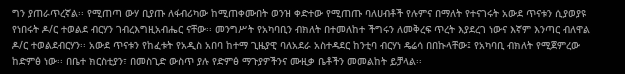ግን ያጠራጥረኛል፡፡ የሚጠጣ ውሃ ቢያጡ ለፋብሪካው ከሚጠቀሙበት ወንዝ ቀድተው የሚጠጡ ባለሀብቶች የሉምና በማለት የተናገሩት አውደ ጥናቱን ሲያወያዩ የነበሩት ዶ/ር ተወልደ ብርሃን ገብረእግዚአብሔር ናቸው፡፡ መንግሥት የአካባቢን ብክለት በተመለከተ ችግሩን ለመቅረፍ ጥረት እያደረገ ነውና እኛም እንጣር ብለዋል ዶ/ር ተወልደብርሃን፡፡ አውደ ጥናቱን የከፈቱት የአዲስ አበባ ከተማ ጊዜያዊ ባለአደራ አስተዳደር ከንቲባ ብርሃነ ዴሬሳ በበኩላቸው፤ የአካባቢ ብክለት የሚጀምረው ከድምፅ ነው፡፡ በቤተ ክርስቲያን፣ በመስጊድ ውስጥ ያሉ የድምፅ ማጉያዎችንና ሙዚቃ ቤቶችን መመልከት ይቻላል፡፡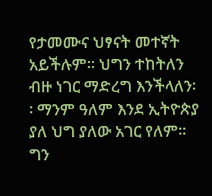የታመሙና ህፃናት መተኛት አይችሉም፡፡ ህግን ተከትለን ብዙ ነገር ማድረግ እንችላለን፡፡ ማንም ዓለም እንደ ኢትዮጵያ ያለ ህግ ያለው አገር የለም፡፡ ግን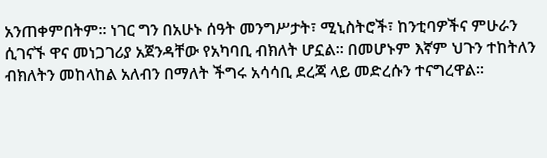አንጠቀምበትም፡፡ ነገር ግን በአሁኑ ሰዓት መንግሥታት፣ ሚኒስትሮች፣ ከንቲባዎችና ምሁራን ሲገናኙ ዋና መነጋገሪያ አጀንዳቸው የአካባቢ ብክለት ሆኗል፡፡ በመሆኑም እኛም ህጉን ተከትለን ብክለትን መከላከል አለብን በማለት ችግሩ አሳሳቢ ደረጃ ላይ መድረሱን ተናግረዋል፡፡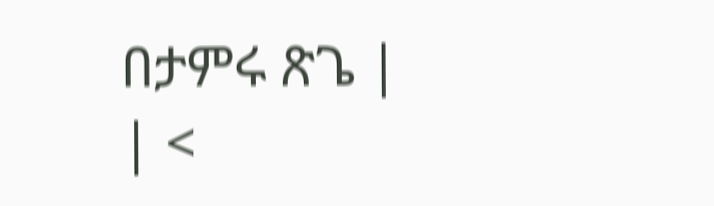በታምሩ ጽጌ |
| <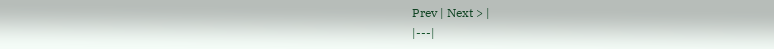Prev | Next > |
|---|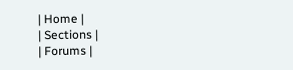| Home |
| Sections |
| Forums |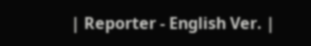| Reporter - English Ver. |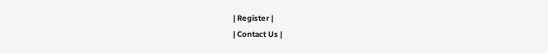| Register |
| Contact Us |